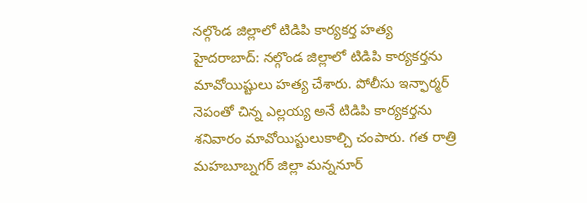నల్గొండ జిల్లాలో టిడిపి కార్యకర్త హత్య
హైదరాబాద్: నల్గొండ జిల్లాలో టిడిపి కార్యకర్తను మావోయిష్టులు హత్య చేశారు. పోలీసు ఇన్ఫార్మర్ నెపంతో చిన్న ఎల్లయ్య అనే టిడిపి కార్యకర్తను శనివారం మావోయిస్టులుకాల్చి చంపారు. గత రాత్రి మహబూబ్నగర్ జిల్లా మన్ననూర్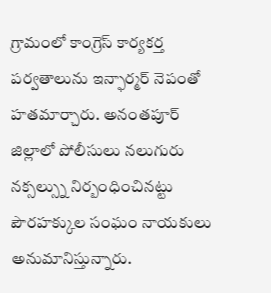గ్రామంలో కాంగ్రెస్ కార్యకర్త పర్వతాలును ఇన్ఫార్మర్ నెపంతో హతమార్చారు. అనంతపూర్ జిల్లాలో పోలీసులు నలుగురు నక్సల్స్ను నిర్బంధించినట్టు పౌరహక్కుల సంఘం నాయకులు అనుమానిస్తున్నారు.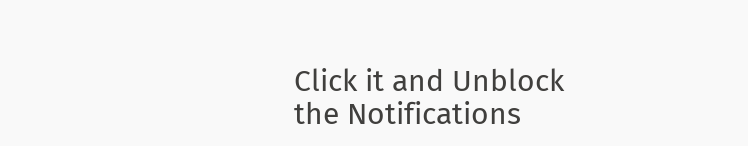Click it and Unblock the Notifications